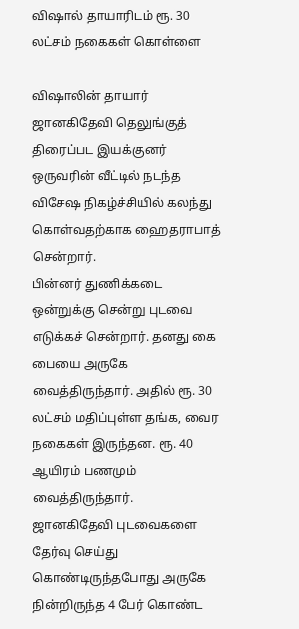விஷால் தாயாரிடம் ரூ. 30 லட்சம் நகைகள் கொள்ளை

விஷாலின் தாயார் ஜானகிதேவி தெலுங்குத் திரைப்பட இயக்குனர் ஒருவரின் வீட்டில் நடந்த விசேஷ நிகழ்ச்சியில் கலந்து கொள்வதற்காக ஹைதராபாத் சென்றார்.
பின்னர் துணிக்கடை ஒன்றுக்கு சென்று புடவை எடுக்கச் சென்றார். தனது கை பையை அருகே வைத்திருந்தார். அதில் ரூ. 30 லட்சம் மதிப்புள்ள தங்க, வைர நகைகள் இருந்தன. ரூ. 40 ஆயிரம் பணமும் வைத்திருந்தார்.
ஜானகிதேவி புடவைகளை தேர்வு செய்து கொண்டிருந்தபோது அருகே நின்றிருந்த 4 பேர் கொண்ட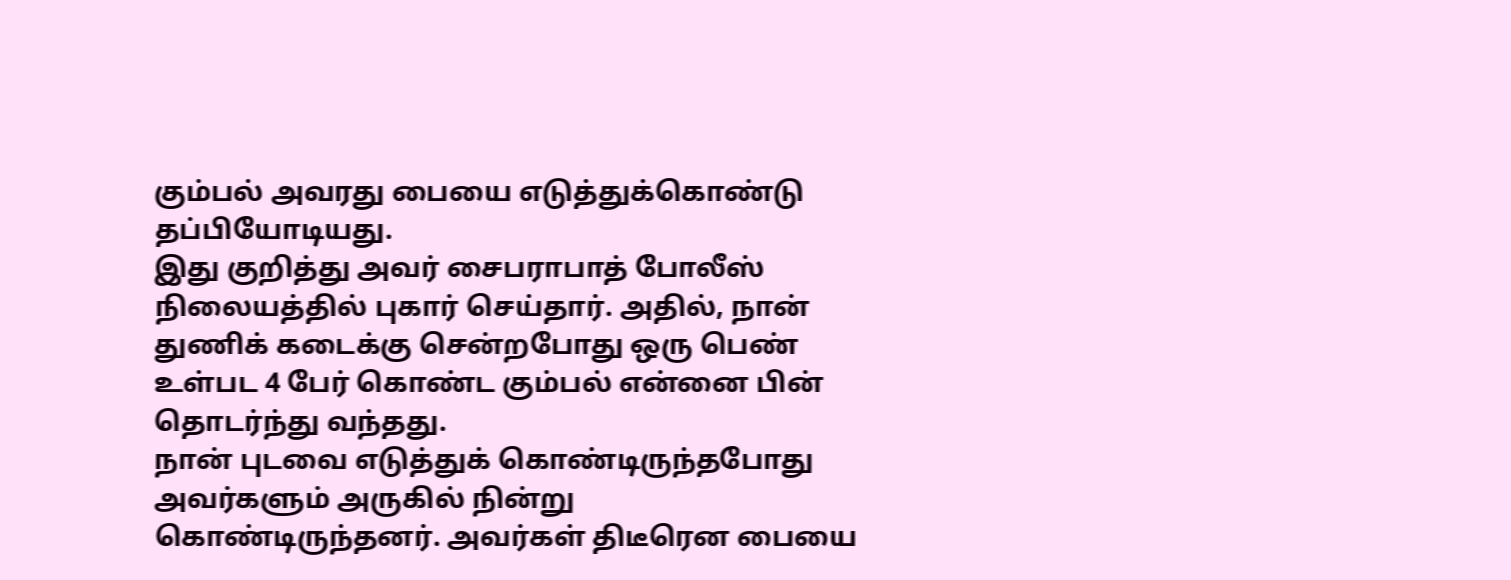கும்பல் அவரது பையை எடுத்துக்கொண்டு தப்பியோடியது.
இது குறித்து அவர் சைபராபாத் போலீஸ் நிலையத்தில் புகார் செய்தார். அதில், நான் துணிக் கடைக்கு சென்றபோது ஒரு பெண் உள்பட 4 பேர் கொண்ட கும்பல் என்னை பின் தொடர்ந்து வந்தது.
நான் புடவை எடுத்துக் கொண்டிருந்தபோது அவர்களும் அருகில் நின்று கொண்டிருந்தனர். அவர்கள் திடீரென பையை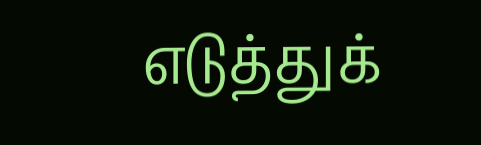எடுத்துக்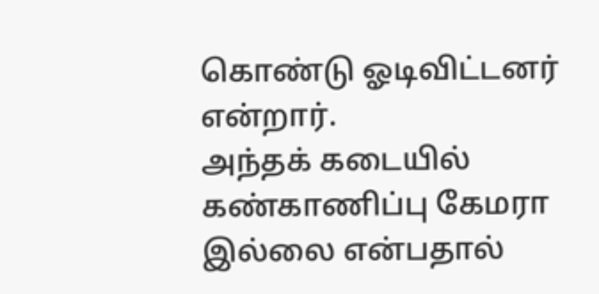கொண்டு ஓடிவிட்டனர் என்றார்.
அந்தக் கடையில் கண்காணிப்பு கேமரா இல்லை என்பதால்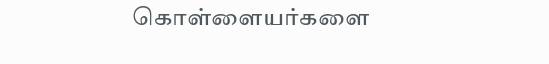கொள்ளையர்களை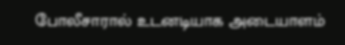போலீசாரால் உடனடியாக அடையாளம்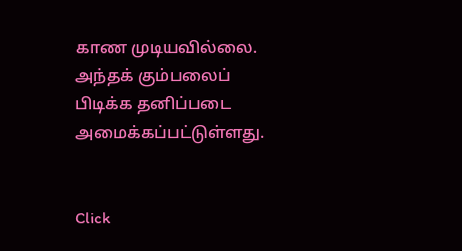காண முடியவில்லை.
அந்தக் கும்பலைப் பிடிக்க தனிப்படை அமைக்கப்பட்டுள்ளது.


Click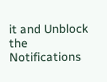it and Unblock the Notifications